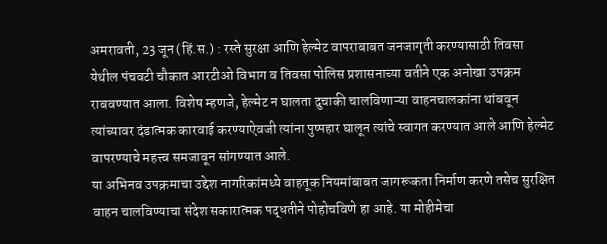अमरावती, 23 जून (हिं.स.) : रस्ते सुरक्षा आणि हेल्मेट वापराबाबत जनजागृती करण्यासाठी तिवसा येथील पंचवटी चौकात आरटीओ विभाग व तिवसा पोलिस प्रशासनाच्या वतीने एक अनोखा उपक्रम राबवण्यात आला. विशेष म्हणजे, हेल्मेट न घालता दुचाकी चालविणाऱ्या वाहनचालकांना थांबवून त्यांच्यावर दंडात्मक कारवाई करण्याऐवजी त्यांना पुष्पहार घालून त्यांचे स्वागत करण्यात आले आणि हेल्मेट वापरण्याचे महत्त्व समजावून सांगण्यात आले.
या अभिनव उपक्रमाचा उद्देश नागरिकांमध्ये वाहतूक नियमांबाबत जागरूकता निर्माण करणे तसेच सुरक्षित वाहन चालविण्याचा संदेश सकारात्मक पद्धतीने पोहोचविणे हा आहे. या मोहीमेचा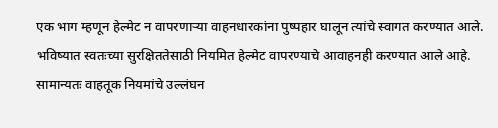एक भाग म्हणून हेल्मेट न वापरणाऱ्या वाहनधारकांना पुष्पहार घालून त्यांचे स्वागत करण्यात आले. भविष्यात स्वतःच्या सुरक्षिततेसाठी नियमित हेल्मेट वापरण्याचे आवाहनही करण्यात आले आहे.
सामान्यतः वाहतूक नियमांचे उल्लंघन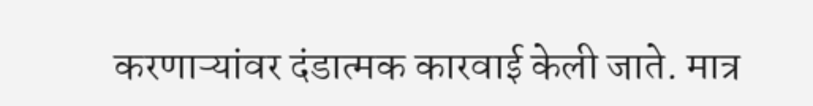करणाऱ्यांवर दंडात्मक कारवाई केली जाते. मात्र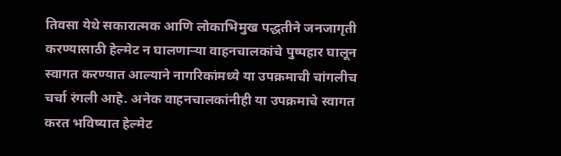तिवसा येथे सकारात्मक आणि लोकाभिमुख पद्धतीने जनजागृती करण्यासाठी हेल्मेट न घालणाऱ्या वाहनचालकांचे पुष्पहार घालून स्वागत करण्यात आल्याने नागरिकांमध्ये या उपक्रमाची चांगलीच चर्चा रंगली आहे. अनेक वाहनचालकांनीही या उपक्रमाचे स्वागत करत भविष्यात हेल्मेट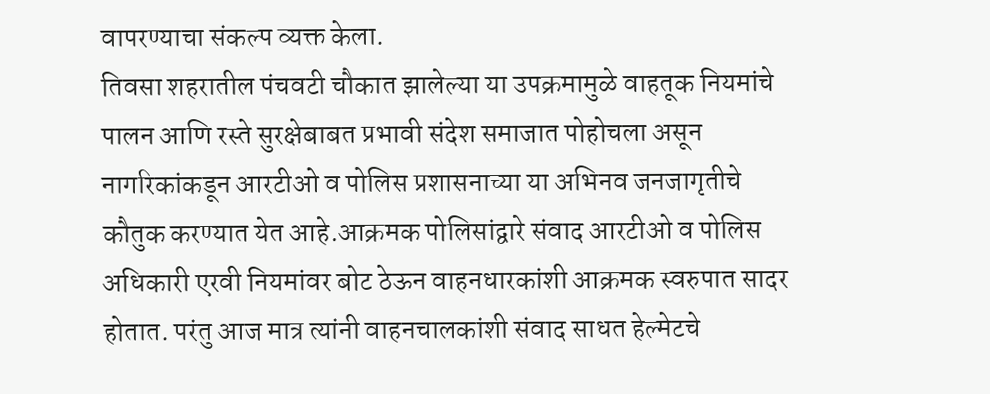वापरण्याचा संकल्प व्यक्त केला.
तिवसा शहरातील पंचवटी चौकात झालेल्या या उपक्रमामुळे वाहतूक नियमांचे पालन आणि रस्ते सुरक्षेबाबत प्रभावी संदेश समाजात पोहोचला असून नागरिकांकडून आरटीओ व पोलिस प्रशासनाच्या या अभिनव जनजागृतीचे कौतुक करण्यात येत आहे.आक्रमक पोलिसांद्वारे संवाद आरटीओ व पोलिस अधिकारी एरवी नियमांवर बोट ठेऊन वाहनधारकांशी आक्रमक स्वरुपात सादर होतात. परंतु आज मात्र त्यांनी वाहनचालकांशी संवाद साधत हेल्मेटचे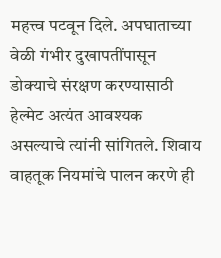महत्त्व पटवून दिले. अपघाताच्या वेळी गंभीर दुखापतींपासून डोक्याचे संरक्षण करण्यासाठी हेल्मेट अत्यंत आवश्यक असल्याचे त्यांनी सांगितले. शिवाय वाहतूक नियमांचे पालन करणे ही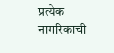प्रत्येक नागरिकाची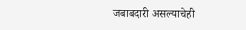जबाबदारी असल्याचेही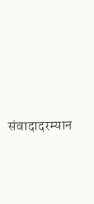संवादादरम्यान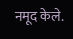नमूद केले.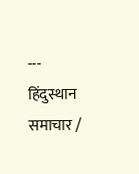---
हिंदुस्थान समाचार /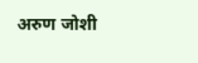अरुण जोशी